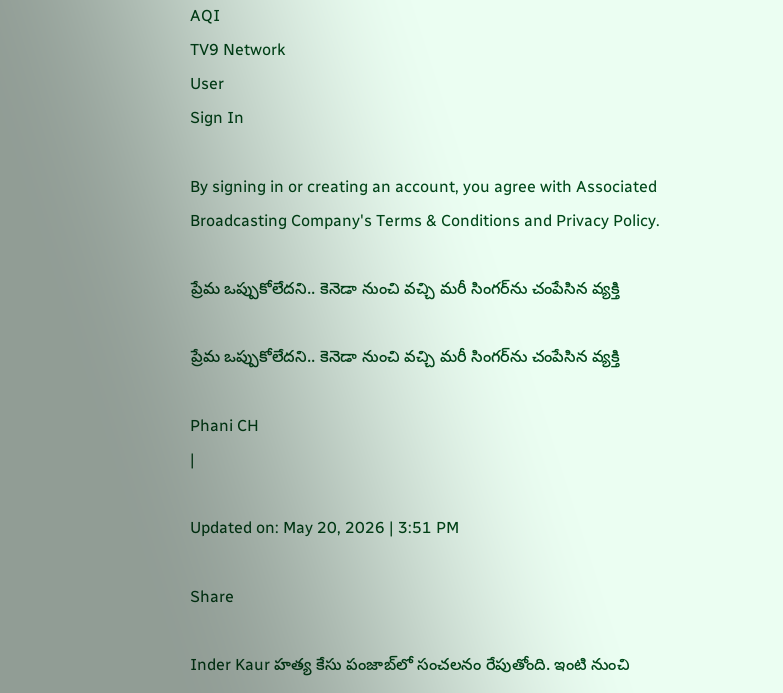AQI
TV9 Network
User
Sign In

By signing in or creating an account, you agree with Associated Broadcasting Company's Terms & Conditions and Privacy Policy.

ప్రేమ ఒప్పుకోలేదని.. కెనెడా నుంచి వచ్చి మరీ సింగర్‌ను చంపేసిన వ్యక్తి

ప్రేమ ఒప్పుకోలేదని.. కెనెడా నుంచి వచ్చి మరీ సింగర్‌ను చంపేసిన వ్యక్తి

Phani CH
|

Updated on: May 20, 2026 | 3:51 PM

Share

Inder Kaur హత్య కేసు పంజాబ్‌లో సంచలనం రేపుతోంది. ఇంటి నుంచి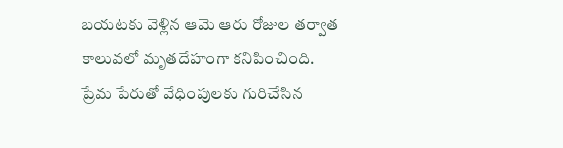బయటకు వెళ్లిన ఆమె ఆరు రోజుల తర్వాత కాలువలో మృతదేహంగా కనిపించింది. ప్రేమ పేరుతో వేధింపులకు గురిచేసిన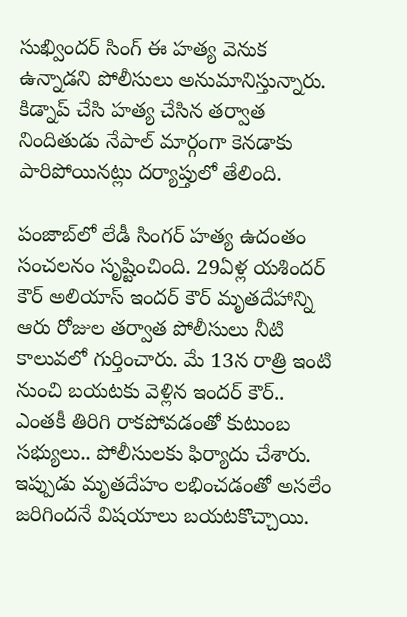సుఖ్విందర్ సింగ్ ఈ హత్య వెనుక ఉన్నాడని పోలీసులు అనుమానిస్తున్నారు. కిడ్నాప్ చేసి హత్య చేసిన తర్వాత నిందితుడు నేపాల్ మార్గంగా కెనడాకు పారిపోయినట్లు దర్యాప్తులో తేలింది.

పంజాబ్‌లో లేడీ సింగర్ హత్య ఉదంతం సంచలనం సృష్టించింది. 29ఏళ్ల యశిందర్ కౌర్ అలియాస్ ఇందర్ కౌర్ మృతదేహాన్ని ఆరు రోజుల తర్వాత పోలీసులు నీటి కాలువలో గుర్తించారు. మే 13న రాత్రి ఇంటి నుంచి బయటకు వెళ్లిన ఇందర్ కౌర్.. ఎంతకీ తిరిగి రాకపోవడంతో కుటుంబ సభ్యులు.. పోలీసులకు ఫిర్యాదు చేశారు. ఇప్పుడు మృతదేహం లభించడంతో అసలేం జరిగిందనే విషయాలు బయటకొచ్చాయి.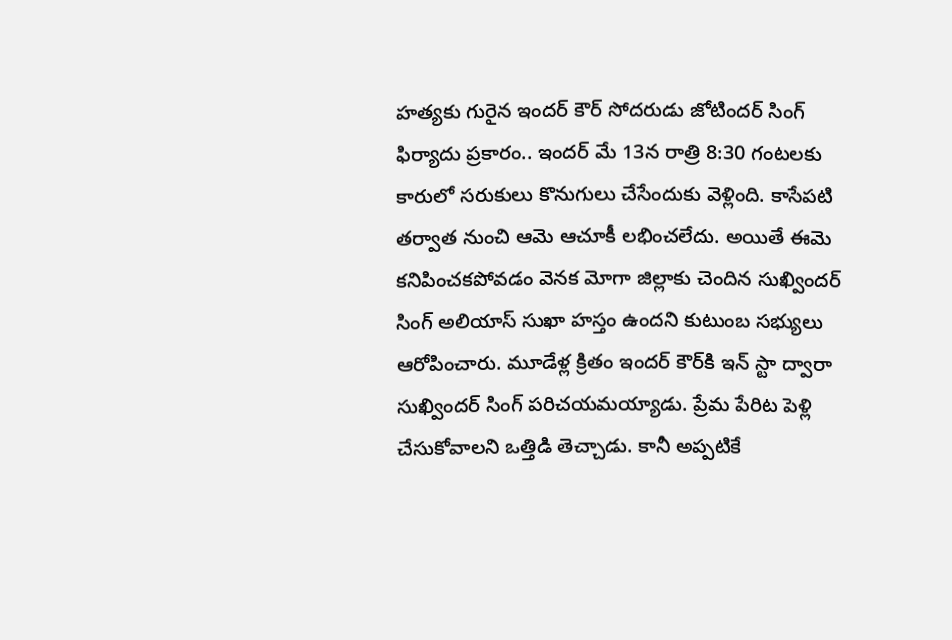హత్యకు గురైన ఇందర్ కౌర్ సోదరుడు జోటిందర్ సింగ్ ఫిర్యాదు ప్రకారం.. ఇందర్ మే 13న రాత్రి 8:30 గంటలకు కారులో సరుకులు కొనుగులు చేసేందుకు వెళ్లింది. కాసేపటి తర్వాత నుంచి ఆమె ఆచూకీ లభించలేదు. అయితే ఈమె కనిపించకపోవడం వెనక మోగా జిల్లాకు చెందిన సుఖ్విందర్ సింగ్ అలియాస్ సుఖా హస్తం ఉందని కుటుంబ సభ్యులు ఆరోపించారు. మూడేళ్ల క్రితం ఇందర్ కౌర్‌కి ఇన్ స్టా ద్వారా సుఖ్విందర్ సింగ్ పరిచయమయ్యాడు. ప్రేమ పేరిట పెళ్లి చేసుకోవాలని ఒత్తిడి తెచ్చాడు. కానీ అప్పటికే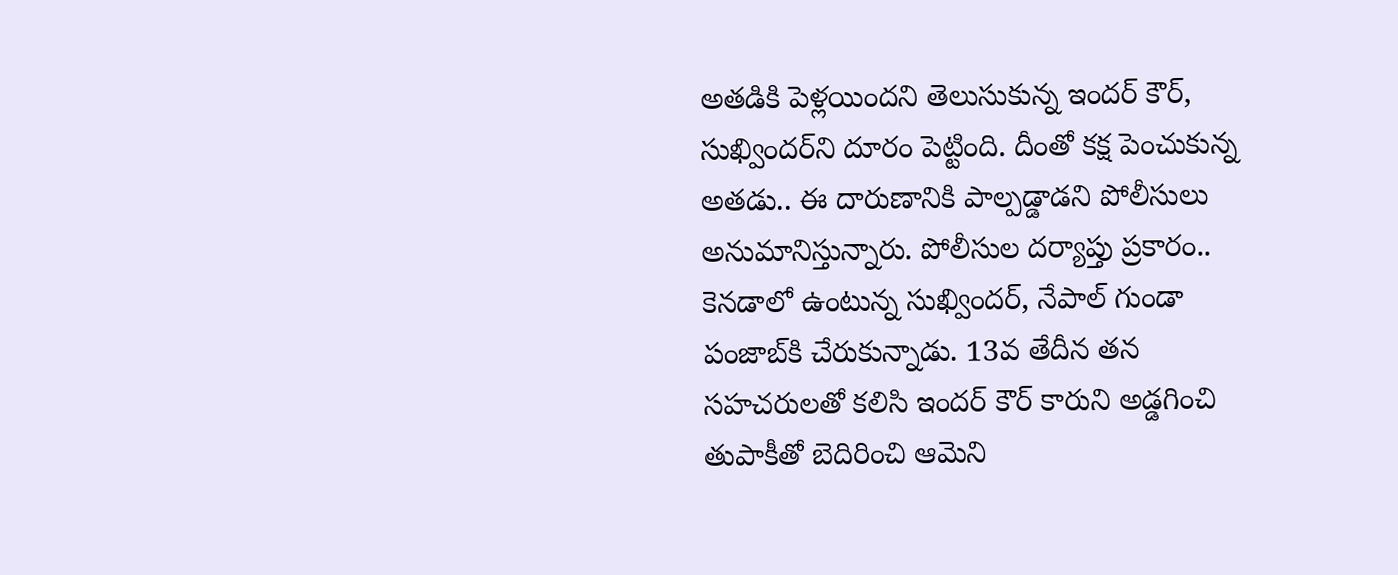అతడికి పెళ్లయిందని తెలుసుకున్న ఇందర్ కౌర్, సుఖ్విందర్‌ని దూరం పెట్టింది. దీంతో కక్ష పెంచుకున్న అతడు.. ఈ దారుణానికి పాల్పడ్డాడని పోలీసులు అనుమానిస్తున్నారు. పోలీసుల దర్యాప్తు ప్రకారం.. కెనడాలో ఉంటున్న సుఖ్విందర్, నేపాల్ గుండా పంజాబ్‌కి చేరుకున్నాడు. 13వ తేదీన తన సహచరులతో కలిసి ఇందర్ కౌర్ కారుని అడ్డగించి తుపాకీతో బెదిరించి ఆమెని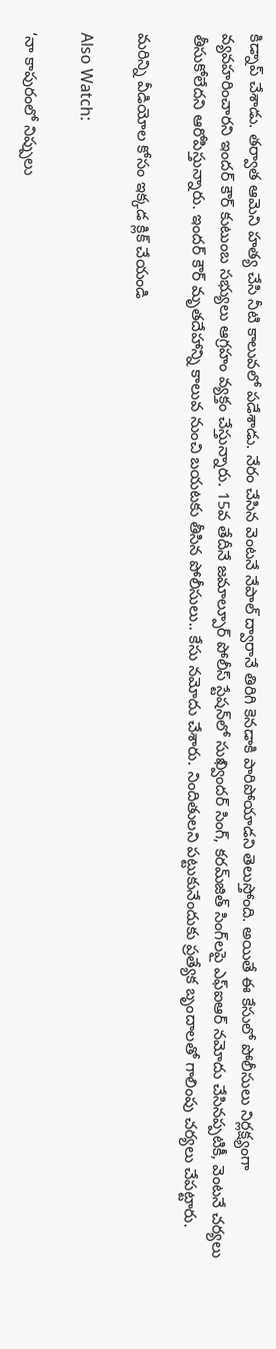కిడ్నాప్ చేశాడు. తర్వాత ఆమెని హత్య చేసి నీటి కాలువలో పడేశాడు. నేరం చేసిన వెంటనే నేపాల్ ద్వారానే తిరిగి కెనడాకి పారిపోయాడని తెలుస్తోంది. అయితే ఈ కేసులో పోలీసులు నిర్లక్ష‍్యంగా వ్యవహరించారని ఇందర్ కౌర్ కుటుంబ సభ్యులు ఆగ్రహం వ్యక్తం చేస్తున్నారు. 15వ తేదీనే జమాల్పూర్ పోలీస్ స్టేషన్‌లో సుఖ్విందర్ సింగ్, కరమ్‌జిత్ సింగ్‌లపై ఎఫ్‌ఐఆర్ నమోదు చేసినప్పటికీ, వెంటనే చర్యలు తీసుకోలేదని ఆరోపిస్తున్నారు. ఇందర్ కౌర్ మృతదేహాన్ని కాలువ నుంచి బయటకు తీసిన పోలీసులు.. కేసు నమోదు చేశారు. నిందితులని పట్టుకునేందుకు ప్రత్యేక బృందాలతో గాలింపు చర్యలు చేపట్టారు.

మరిన్ని వీడియోల కోసం ఇక్కడ క్లిక్ చేయండి

Also Watch:

‘నా కాపురంలో నిప్పులు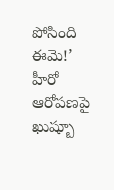పోసింది ఈమె!’ హీరో ఆరోపణపై ఖుష్బూ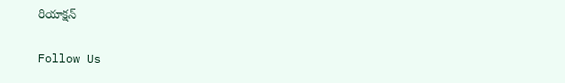రియాక్షన్

Follow Us